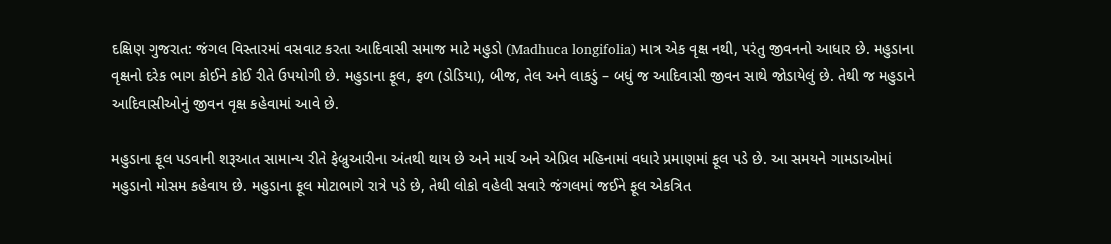દક્ષિણ ગુજરાત: જંગલ વિસ્તારમાં વસવાટ કરતા આદિવાસી સમાજ માટે મહુડો (Madhuca longifolia) માત્ર એક વૃક્ષ નથી, પરંતુ જીવનનો આધાર છે. મહુડાના વૃક્ષનો દરેક ભાગ કોઈને કોઈ રીતે ઉપયોગી છે. મહુડાના ફૂલ, ફળ (ડોડિયા), બીજ, તેલ અને લાકડું – બધું જ આદિવાસી જીવન સાથે જોડાયેલું છે. તેથી જ મહુડાને આદિવાસીઓનું જીવન વૃક્ષ કહેવામાં આવે છે.

મહુડાના ફૂલ પડવાની શરૂઆત સામાન્ય રીતે ફેબ્રુઆરીના અંતથી થાય છે અને માર્ચ અને એપ્રિલ મહિનામાં વધારે પ્રમાણમાં ફૂલ પડે છે. આ સમયને ગામડાઓમાં મહુડાનો મોસમ કહેવાય છે. મહુડાના ફૂલ મોટાભાગે રાત્રે પડે છે, તેથી લોકો વહેલી સવારે જંગલમાં જઈને ફૂલ એકત્રિત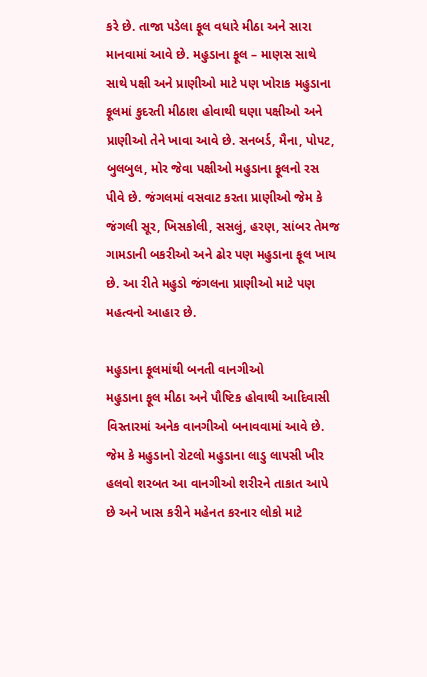કરે છે. તાજા પડેલા ફૂલ વધારે મીઠા અને સારા માનવામાં આવે છે. મહુડાના ફૂલ – માણસ સાથે સાથે પક્ષી અને પ્રાણીઓ માટે પણ ખોરાક મહુડાના ફૂલમાં કુદરતી મીઠાશ હોવાથી ઘણા પક્ષીઓ અને પ્રાણીઓ તેને ખાવા આવે છે. સનબર્ડ, મૈના, પોપટ, બુલબુલ, મોર જેવા પક્ષીઓ મહુડાના ફૂલનો રસ પીવે છે. જંગલમાં વસવાટ કરતા પ્રાણીઓ જેમ કે જંગલી સૂર, ખિસકોલી, સસલું, હરણ, સાંબર તેમજ ગામડાની બકરીઓ અને ઢોર પણ મહુડાના ફૂલ ખાય છે. આ રીતે મહુડો જંગલના પ્રાણીઓ માટે પણ મહત્વનો આહાર છે.

મહુડાના ફૂલમાંથી બનતી વાનગીઓ
મહુડાના ફૂલ મીઠા અને પૌષ્ટિક હોવાથી આદિવાસી વિસ્તારમાં અનેક વાનગીઓ બનાવવામાં આવે છે. જેમ કે મહુડાનો રોટલો મહુડાના લાડુ લાપસી ખીર હલવો શરબત આ વાનગીઓ શરીરને તાકાત આપે છે અને ખાસ કરીને મહેનત કરનાર લોકો માટે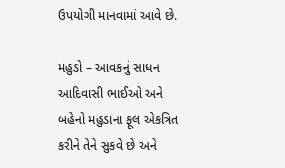ઉપયોગી માનવામાં આવે છે.

મહુડો – આવકનું સાધન
આદિવાસી ભાઈઓ અને બહેનો મહુડાના ફૂલ એકત્રિત કરીને તેને સુકવે છે અને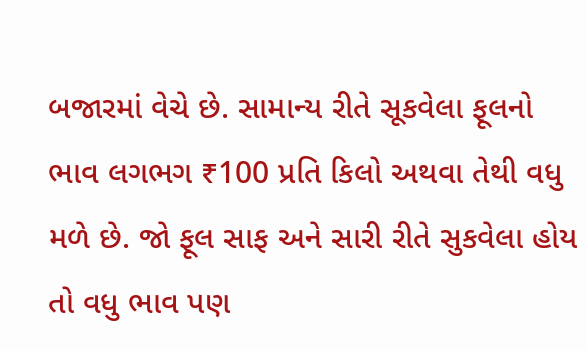બજારમાં વેચે છે. સામાન્ય રીતે સૂકવેલા ફૂલનો ભાવ લગભગ ₹100 પ્રતિ કિલો અથવા તેથી વધુ મળે છે. જો ફૂલ સાફ અને સારી રીતે સુકવેલા હોય તો વધુ ભાવ પણ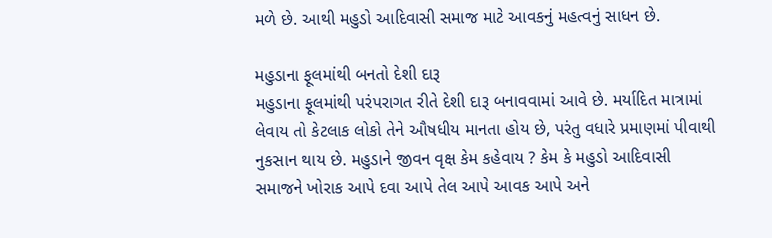મળે છે. આથી મહુડો આદિવાસી સમાજ માટે આવકનું મહત્વનું સાધન છે.

મહુડાના ફૂલમાંથી બનતો દેશી દારૂ
મહુડાના ફૂલમાંથી પરંપરાગત રીતે દેશી દારૂ બનાવવામાં આવે છે. મર્યાદિત માત્રામાં લેવાય તો કેટલાક લોકો તેને ઔષધીય માનતા હોય છે, પરંતુ વધારે પ્રમાણમાં પીવાથી નુકસાન થાય છે. મહુડાને જીવન વૃક્ષ કેમ કહેવાય ? કેમ કે મહુડો આદિવાસી સમાજને ખોરાક આપે દવા આપે તેલ આપે આવક આપે અને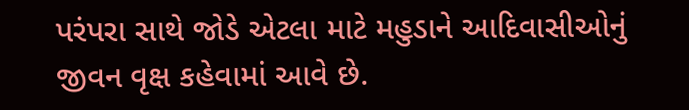પરંપરા સાથે જોડે એટલા માટે મહુડાને આદિવાસીઓનું જીવન વૃક્ષ કહેવામાં આવે છે.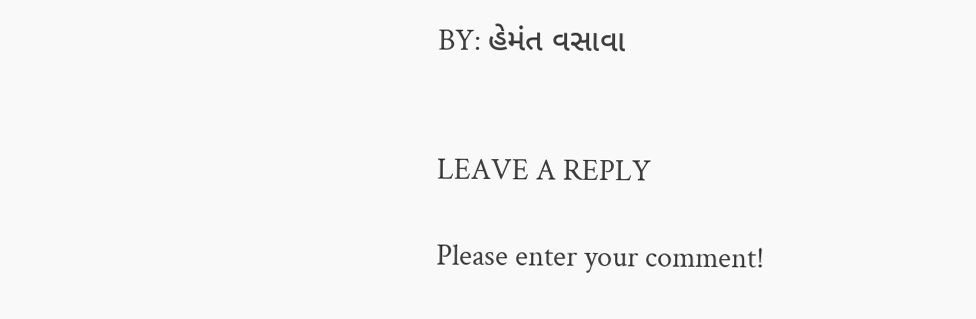BY: હેમંત વસાવા


LEAVE A REPLY

Please enter your comment!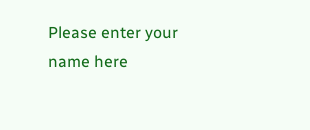Please enter your name here